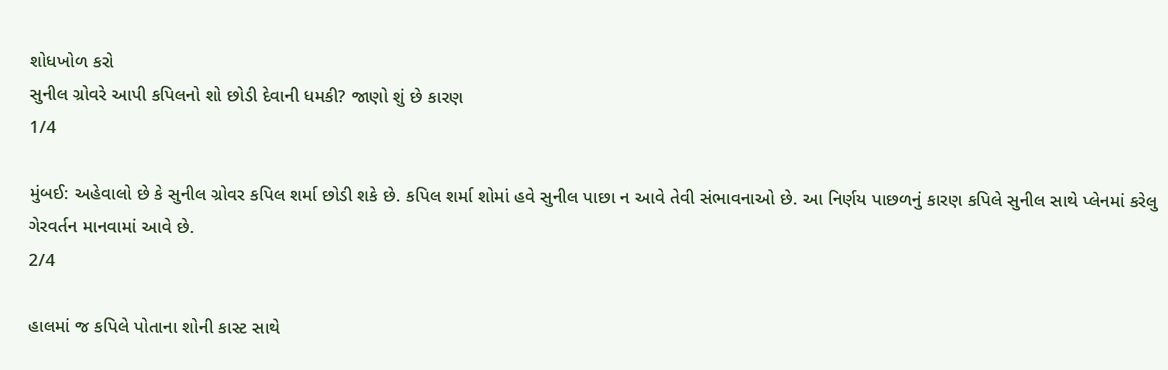શોધખોળ કરો
સુનીલ ગ્રોવરે આપી કપિલનો શો છોડી દેવાની ધમકી? જાણો શું છે કારણ
1/4

મુંબઈ: અહેવાલો છે કે સુનીલ ગ્રોવર કપિલ શર્મા છોડી શકે છે. કપિલ શર્મા શોમાં હવે સુનીલ પાછા ન આવે તેવી સંભાવનાઓ છે. આ નિર્ણય પાછળનું કારણ કપિલે સુનીલ સાથે પ્લેનમાં કરેલુ ગેરવર્તન માનવામાં આવે છે.
2/4

હાલમાં જ કપિલે પોતાના શોની કાસ્ટ સાથે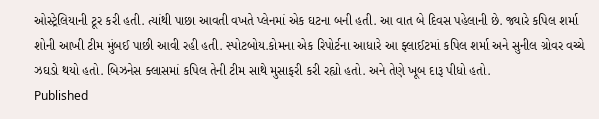ઓસ્ટ્રેલિયાની ટૂર કરી હતી. ત્યાંથી પાછા આવતી વખતે પ્લેનમાં એક ઘટના બની હતી. આ વાત બે દિવસ પહેલાની છે. જ્યારે કપિલ શર્મા શોની આખી ટીમ મુંબઈ પાછી આવી રહી હતી. સ્પોટબોય.કોમના એક રિપોર્ટના આધારે આ ફ્લાઈટમાં કપિલ શર્મા અને સુનીલ ગ્રોવર વચ્ચે ઝઘડો થયો હતો. બિઝનેસ ક્લાસમાં કપિલ તેની ટીમ સાથે મુસાફરી કરી રહ્યો હતો. અને તેણે ખૂબ દારૂ પીધો હતો.
Published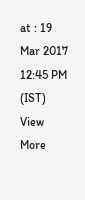at : 19 Mar 2017 12:45 PM (IST)
View More